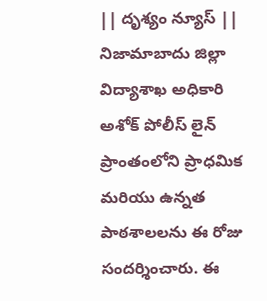|| దృశ్యం న్యూస్ ||
నిజామాబాదు జిల్లా విద్యాశాఖ అధికారి అశోక్ పోలీస్ లైన్ ప్రాంతంలోని ప్రాధమిక మరియు ఉన్నత పాఠశాలలను ఈ రోజు సందర్శించారు. ఈ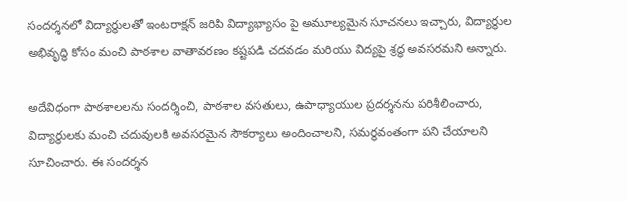సందర్శనలో విద్యార్థులతో ఇంటరాక్షన్ జరిపి విద్యాభ్యాసం పై అమూల్యమైన సూచనలు ఇచ్చారు, విద్యార్థుల అభివృద్ధి కోసం మంచి పాఠశాల వాతావరణం కష్టపడి చదవడం మరియు విద్యపై శ్రద్ధ అవసరమని అన్నారు.

అదేవిధంగా పాఠశాలలను సందర్శించి, పాఠశాల వసతులు, ఉపాధ్యాయుల ప్రదర్శనను పరిశీలించారు, విద్యార్థులకు మంచి చదువులకి అవసరమైన సౌకర్యాలు అందించాలని, సమర్థవంతంగా పని చేయాలని సూచించారు. ఈ సందర్శన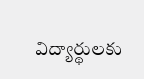విద్యార్థులకు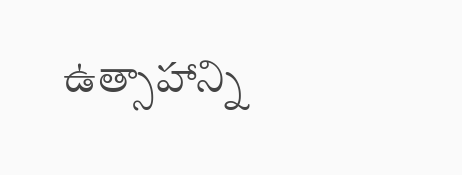ఉత్సాహాన్ని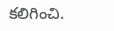కలిగించి.